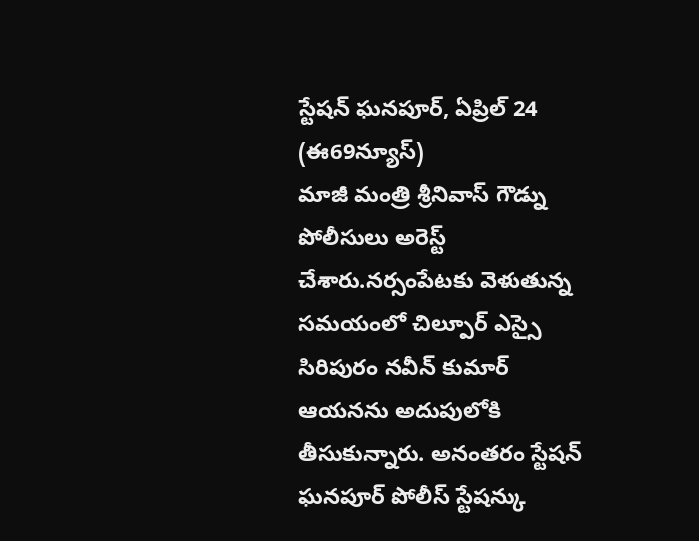స్టేషన్ ఘనపూర్, ఏప్రిల్ 24 (ఈ69న్యూస్)
మాజీ మంత్రి శ్రీనివాస్ గౌడ్ను పోలీసులు అరెస్ట్ చేశారు.నర్సంపేటకు వెళుతున్న సమయంలో చిల్పూర్ ఎస్సై సిరిపురం నవీన్ కుమార్ ఆయనను అదుపులోకి తీసుకున్నారు. అనంతరం స్టేషన్ ఘనపూర్ పోలీస్ స్టేషన్కు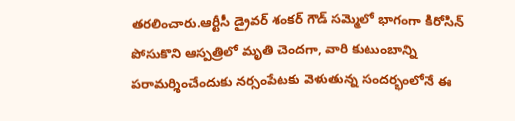తరలించారు.ఆర్టీసీ డ్రైవర్ శంకర్ గౌడ్ సమ్మెలో భాగంగా కిరోసిన్ పోసుకొని ఆస్పత్రిలో మృతి చెందగా, వారి కుటుంబాన్ని పరామర్శించేందుకు నర్సంపేటకు వెళుతున్న సందర్భంలోనే ఈ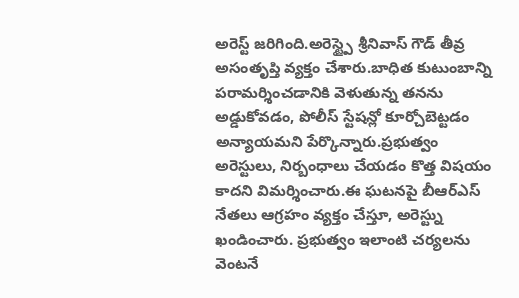అరెస్ట్ జరిగింది.అరెస్ట్పై శ్రీనివాస్ గౌడ్ తీవ్ర అసంతృప్తి వ్యక్తం చేశారు.బాధిత కుటుంబాన్ని పరామర్శించడానికి వెళుతున్న తనను అడ్డుకోవడం, పోలీస్ స్టేషన్లో కూర్చోబెట్టడం అన్యాయమని పేర్కొన్నారు.ప్రభుత్వం అరెస్టులు, నిర్బంధాలు చేయడం కొత్త విషయం కాదని విమర్శించారు.ఈ ఘటనపై బీఆర్ఎస్ నేతలు ఆగ్రహం వ్యక్తం చేస్తూ, అరెస్ట్ను ఖండించారు. ప్రభుత్వం ఇలాంటి చర్యలను వెంటనే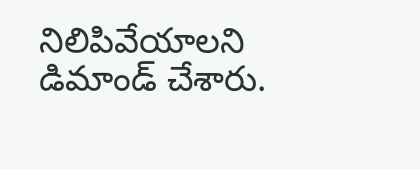నిలిపివేయాలని డిమాండ్ చేశారు.